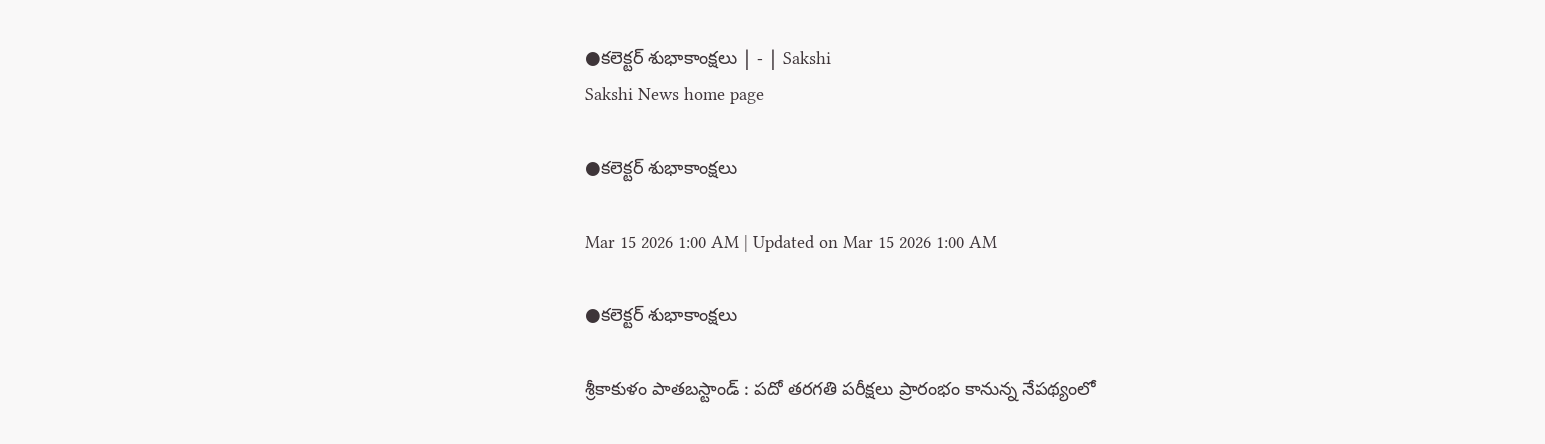●కలెక్టర్‌ శుభాకాంక్షలు | - | Sakshi
Sakshi News home page

●కలెక్టర్‌ శుభాకాంక్షలు

Mar 15 2026 1:00 AM | Updated on Mar 15 2026 1:00 AM

●కలెక్టర్‌ శుభాకాంక్షలు

శ్రీకాకుళం పాతబస్టాండ్‌ : పదో తరగతి పరీక్షలు ప్రారంభం కానున్న నేపథ్యంలో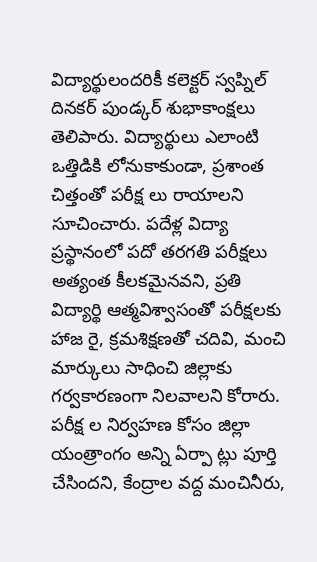విద్యార్థులందరికీ కలెక్టర్‌ స్వప్నిల్‌ దినకర్‌ పుండ్కర్‌ శుభాకాంక్షలు తెలిపారు. విద్యార్థులు ఎలాంటి ఒత్తిడికి లోనుకాకుండా, ప్రశాంత చిత్తంతో పరీక్ష లు రాయాలని సూచించారు. పదేళ్ల విద్యా ప్రస్థానంలో పదో తరగతి పరీక్షలు అత్యంత కీలకమైనవని, ప్రతి విద్యార్థి ఆత్మవిశ్వాసంతో పరీక్షలకు హాజ రై, క్రమశిక్షణతో చదివి, మంచి మార్కులు సాధించి జిల్లాకు గర్వకారణంగా నిలవాలని కోరారు. పరీక్ష ల నిర్వహణ కోసం జిల్లా యంత్రాంగం అన్ని ఏర్పా ట్లు పూర్తి చేసిందని, కేంద్రాల వద్ద మంచినీరు,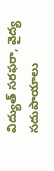విద్యుత్‌ సరఫరా, వైద్య సదుపాయాలు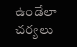ఉండేలా చర్యలు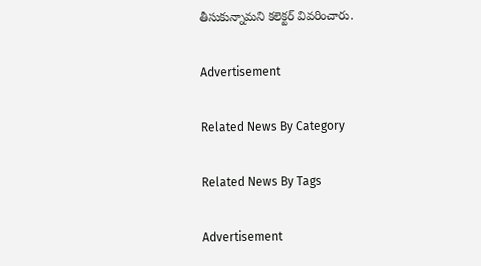తీసుకున్నామని కలెక్టర్‌ వివరించారు.

Advertisement

Related News By Category

Related News By Tags

Advertisement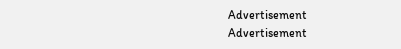Advertisement
Advertisement